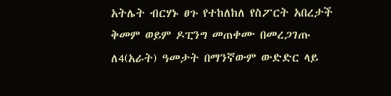አትሌት ብርሃኑ ፀጉ የተከለከለ የስፖርት አበረታች ቅመም ወይም ዶፒንግ መጠቀሙ በመረጋገጡ ለ4(አራት) ዓመታት በማንኛውም ውድድር ላይ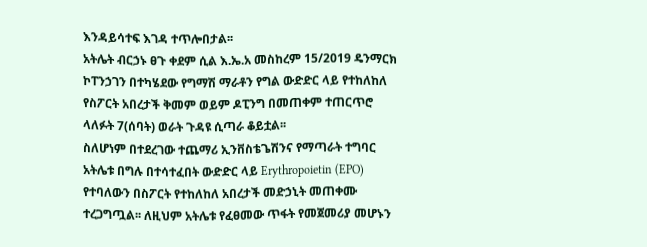እንዳይሳተፍ እገዳ ተጥሎበታል፡፡
አትሌት ብርኃኑ ፀጉ ቀደም ሲል እ.ኤ.አ መስከረም 15/2019 ዴንማርክ ኮፐንኃገን በተካሄደው የግማሽ ማራቶን የግል ውድድር ላይ የተከለከለ የስፖርት አበረታች ቅመም ወይም ዶፒንግ በመጠቀም ተጠርጥሮ ላለፉት 7(ሰባት) ወራት ጉዳዩ ሲጣራ ቆይቷል፡፡
ስለሆነም በተደረገው ተጨማሪ ኢንቨስቴጌሽንና የማጣራት ተግባር አትሌቱ በግሉ በተሳተፈበት ውድድር ላይ Erythropoietin (EPO) የተባለውን በስፖርት የተከለከለ አበረታች መድኃኒት መጠቀሙ ተረጋግጧል፡፡ ለዚህም አትሌቱ የፈፀመው ጥፋት የመጀመሪያ መሆኑን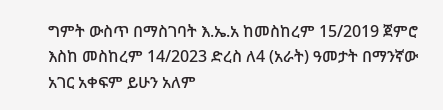ግምት ውስጥ በማስገባት እ.ኤ.አ ከመስከረም 15/2019 ጀምሮ እስከ መስከረም 14/2023 ድረስ ለ4 (አራት) ዓመታት በማንኛው አገር አቀፍም ይሁን አለም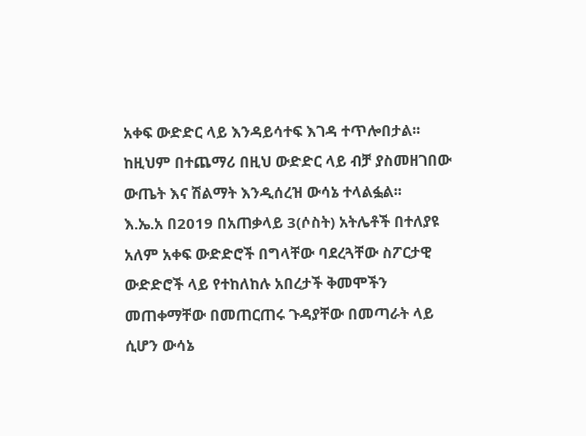አቀፍ ውድድር ላይ እንዳይሳተፍ እገዳ ተጥሎበታል፡፡ ከዚህም በተጨማሪ በዚህ ውድድር ላይ ብቻ ያስመዘገበው ውጤት እና ሽልማት እንዲሰረዝ ውሳኔ ተላልፏል፡፡
እ.ኤ.አ በ2019 በአጠቃላይ 3(ሶስት) አትሌቶች በተለያዩ አለም አቀፍ ውድድሮች በግላቸው ባደረጓቸው ስፖርታዊ ውድድሮች ላይ የተከለከሉ አበረታች ቅመሞችን መጠቀማቸው በመጠርጠሩ ጉዳያቸው በመጣራት ላይ ሲሆን ውሳኔ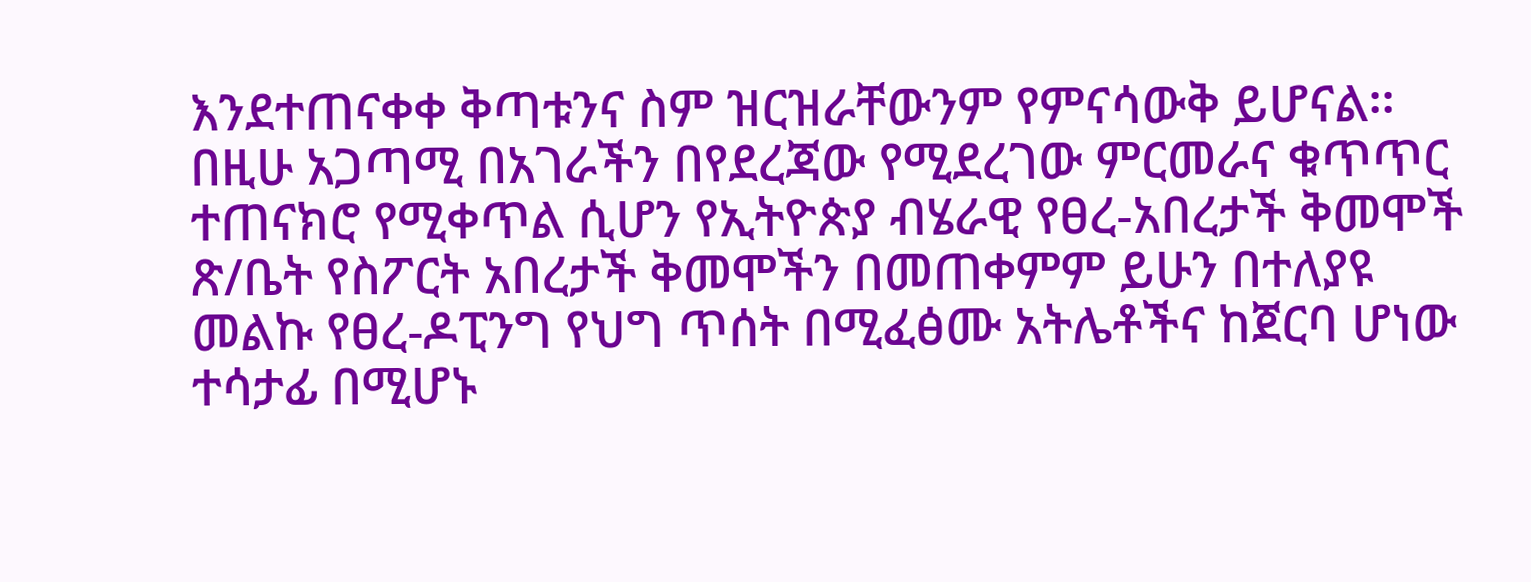እንደተጠናቀቀ ቅጣቱንና ስም ዝርዝራቸውንም የምናሳውቅ ይሆናል፡፡
በዚሁ አጋጣሚ በአገራችን በየደረጃው የሚደረገው ምርመራና ቁጥጥር ተጠናክሮ የሚቀጥል ሲሆን የኢትዮጵያ ብሄራዊ የፀረ-አበረታች ቅመሞች ጽ/ቤት የስፖርት አበረታች ቅመሞችን በመጠቀምም ይሁን በተለያዩ መልኩ የፀረ-ዶፒንግ የህግ ጥሰት በሚፈፅሙ አትሌቶችና ከጀርባ ሆነው ተሳታፊ በሚሆኑ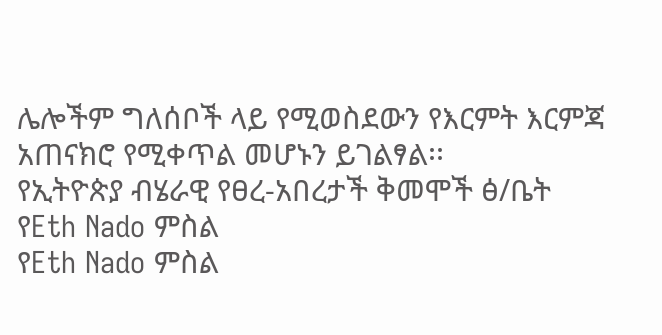ሌሎችም ግለሰቦች ላይ የሚወስደውን የእርምት እርምጃ አጠናክሮ የሚቀጥል መሆኑን ይገልፃል፡፡
የኢትዮጵያ ብሄራዊ የፀረ-አበረታች ቅመሞች ፅ/ቤት
የEth Nado ምስል
የEth Nado ምስል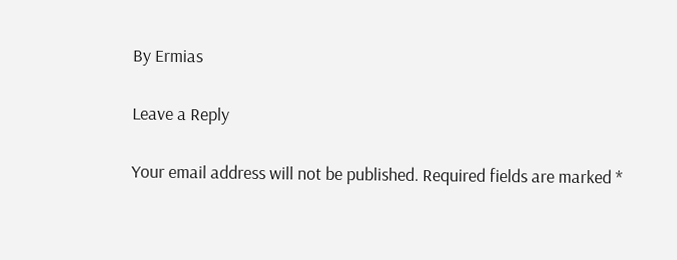By Ermias

Leave a Reply

Your email address will not be published. Required fields are marked *